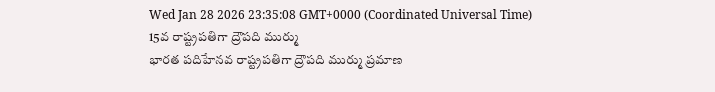Wed Jan 28 2026 23:35:08 GMT+0000 (Coordinated Universal Time)
15వ రాష్ట్రపతిగా ద్రౌపది ముర్ము
భారత పదిహేనవ రాష్ట్రపతిగా ద్రౌపది ముర్ము ప్రమాణ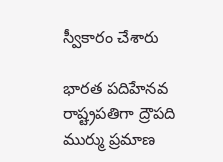స్వీకారం చేశారు

భారత పదిహేనవ రాష్ట్రపతిగా ద్రౌపది ముర్ము ప్రమాణ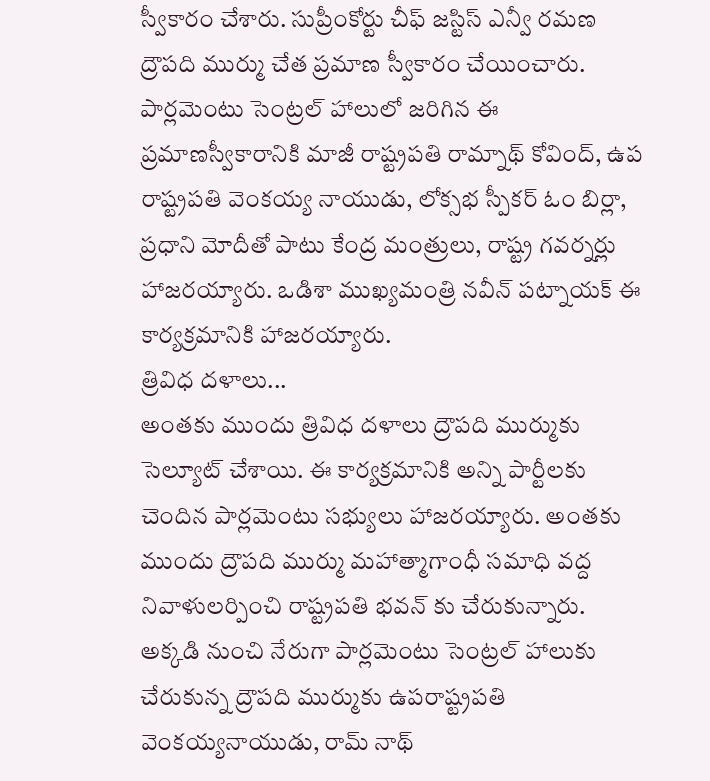స్వీకారం చేశారు. సుప్రీంకోర్టు చీఫ్ జస్టిస్ ఎన్వీ రమణ ద్రౌపది ముర్ము చేత ప్రమాణ స్వీకారం చేయించారు. పార్లమెంటు సెంట్రల్ హాలులో జరిగిన ఈ ప్రమాణస్వీకారానికి మాజీ రాష్ట్రపతి రామ్నాథ్ కోవింద్, ఉప రాష్ట్రపతి వెంకయ్య నాయుడు, లోక్సభ స్పీకర్ ఓం బిర్లా, ప్రధాని మోదీతో పాటు కేంద్ర మంత్రులు, రాష్ట్ర గవర్నర్లు హాజరయ్యారు. ఒడిశా ముఖ్యమంత్రి నవీన్ పట్నాయక్ ఈ కార్యక్రమానికి హాజరయ్యారు.
త్రివిధ దళాలు...
అంతకు ముందు త్రివిధ దళాలు ద్రౌపది ముర్ముకు సెల్యూట్ చేశాయి. ఈ కార్యక్రమానికి అన్ని పార్టీలకు చెందిన పార్లమెంటు సభ్యులు హాజరయ్యారు. అంతకు ముందు ద్రౌపది ముర్ము మహాత్మాగాంధీ సమాధి వద్ద నివాళులర్పించి రాష్ట్రపతి భవన్ కు చేరుకున్నారు. అక్కడి నుంచి నేరుగా పార్లమెంటు సెంట్రల్ హాలుకు చేరుకున్న ద్రౌపది ముర్ముకు ఉపరాష్ట్రపతి వెంకయ్యనాయుడు, రామ్ నాథ్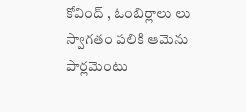కోవింద్ , ఓంబిర్లాలు లు స్వాగతం పలికి ఆమెను పార్లమెంటు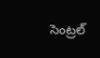సెంట్రల్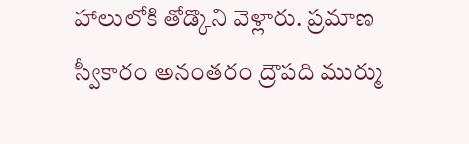హాలులోకి తోడ్కొని వెళ్లారు. ప్రమాణ స్వీకారం అనంతరం ద్రౌపది ముర్ము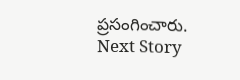ప్రసంగించారు.
Next Story